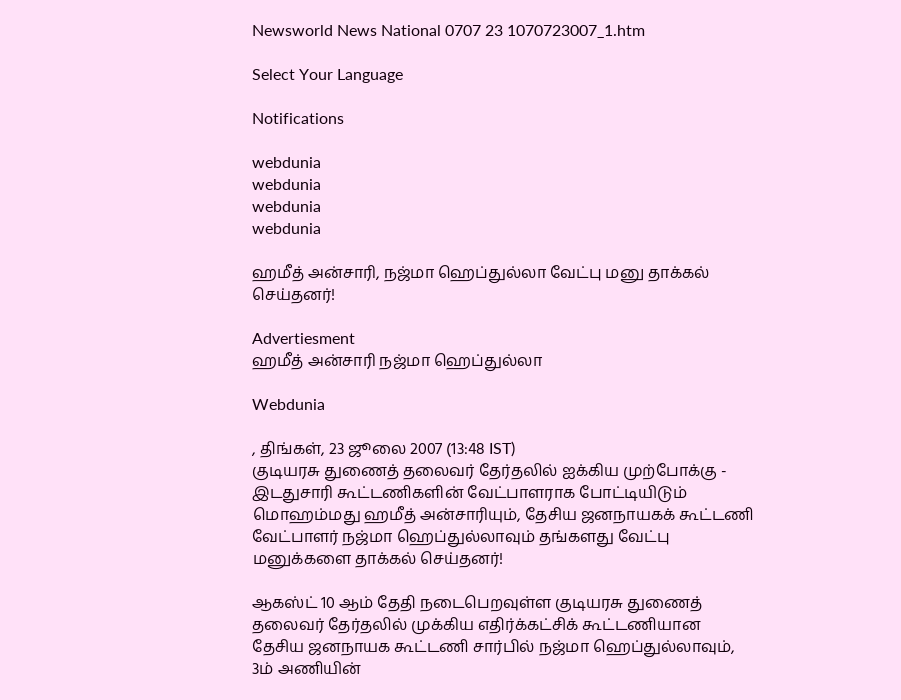Newsworld News National 0707 23 1070723007_1.htm

Select Your Language

Notifications

webdunia
webdunia
webdunia
webdunia

ஹமீத் அன்சாரி, நஜ்மா ஹெப்துல்லா வேட்பு மனு தாக்கல் செய்தனர்!

Advertiesment
ஹமீத் அன்சாரி நஜ்மா ஹெப்துல்லா

Webdunia

, திங்கள், 23 ஜூலை 2007 (13:48 IST)
குடியரசு துணைத் தலைவர் தேர்தலில் ஐக்கிய முற்போக்கு - இடதுசாரி கூட்டணிகளின் வேட்பாளராக போட்டியிடும் மொஹம்மது ஹமீத் அன்சாரியும், தேசிய ஜனநாயகக் கூட்டணி வேட்பாளர் நஜ்மா ஹெப்துல்லாவும் தங்களது வேட்பு மனுக்களை தாக்கல் செய்தனர்!

ஆகஸ்ட் 10 ஆம் தேதி நடைபெறவுள்ள குடியரசு துணைத் தலைவர் தேர்தலில் முக்கிய எதிர்க்கட்சிக் கூட்டணியான தேசிய ஜனநாயக கூட்டணி சார்பில் நஜ்மா ஹெப்துல்லாவும், 3ம் அணியின்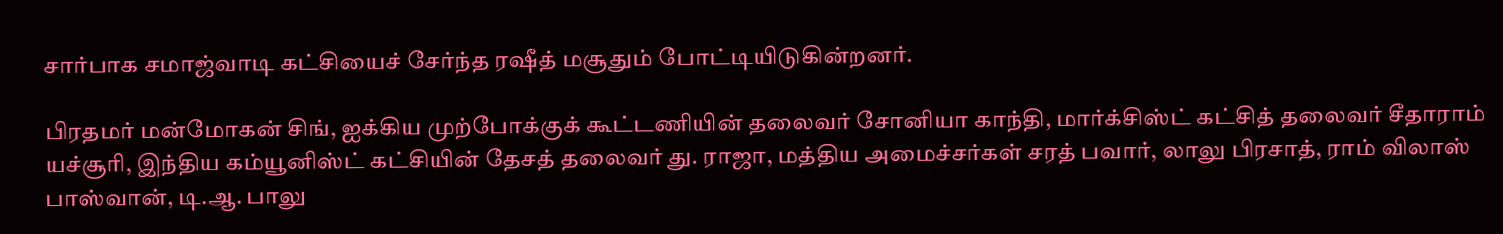சார்பாக சமாஜ்வாடி கட்சியைச் சேர்ந்த ரஷீத் மசூதும் போட்டியிடுகின்றனர்.

பிரதமர் மன்மோகன் சிங், ஐக்கிய முற்போக்குக் கூட்டணியின் தலைவர் சோனியா காந்தி, மார்க்சிஸ்ட் கட்சித் தலைவர் சீதாராம் யச்சூரி, இந்திய கம்யூனிஸ்ட் கட்சியின் தேசத் தலைவர் து. ராஜா, மத்திய அமைச்சர்கள் சரத் பவார், லாலு பிரசாத், ராம் விலாஸ் பாஸ்வான், டி.ஆ. பாலு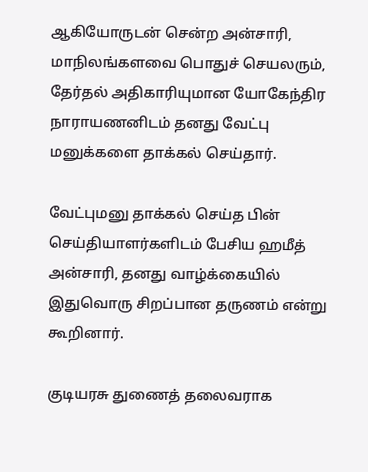ஆகியோருடன் சென்ற அன்சாரி, மாநிலங்களவை பொதுச் செயலரும், தேர்தல் அதிகாரியுமான யோகேந்திர நாராயணனிடம் தனது வேட்பு மனுக்களை தாக்கல் செய்தார்.

வேட்புமனு தாக்கல் செய்த பின் செய்தியாளர்களிடம் பேசிய ஹமீத் அன்சாரி, தனது வாழ்க்கையில் இதுவொரு சிறப்பான தருணம் என்று கூறினார்.

குடியரசு துணைத் தலைவராக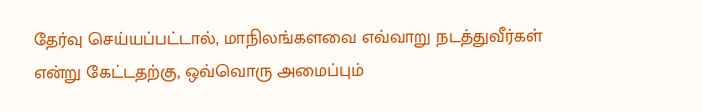தேர்வு செய்யப்பட்டால், மாநிலங்களவை எவ்வாறு நடத்துவீர்கள் என்று கேட்டதற்கு, ஒவ்வொரு அமைப்பும்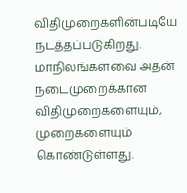விதிமுறைகளின்படியே நடத்தப்படுகிறது. மாநிலங்களவை அதன் நடைமுறைக்கான விதிமுறைகளையும், முறைகளையும் கொண்டுள்ளது.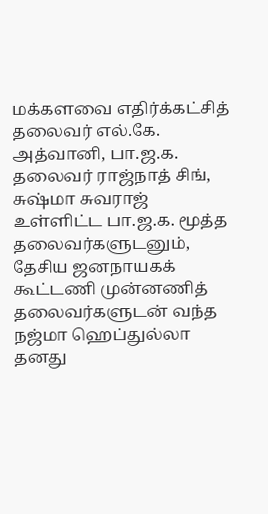மக்களவை எதிர்க்கட்சித் தலைவர் எல்.கே. அத்வானி, பா.ஜ.க. தலைவர் ராஜ்நாத் சிங், சுஷ்மா சுவராஜ் உள்ளிட்ட பா.ஜ.க. மூத்த தலைவர்களுடனும், தேசிய ஜனநாயகக் கூட்டணி முன்னணித் தலைவர்களுடன் வந்த நஜ்மா ஹெப்துல்லா தனது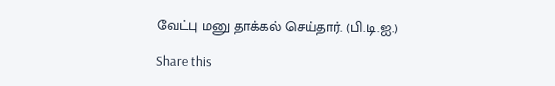வேட்பு மனு தாக்கல் செய்தார். (பி.டி.ஐ.)

Share this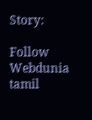Story:

Follow Webdunia tamil